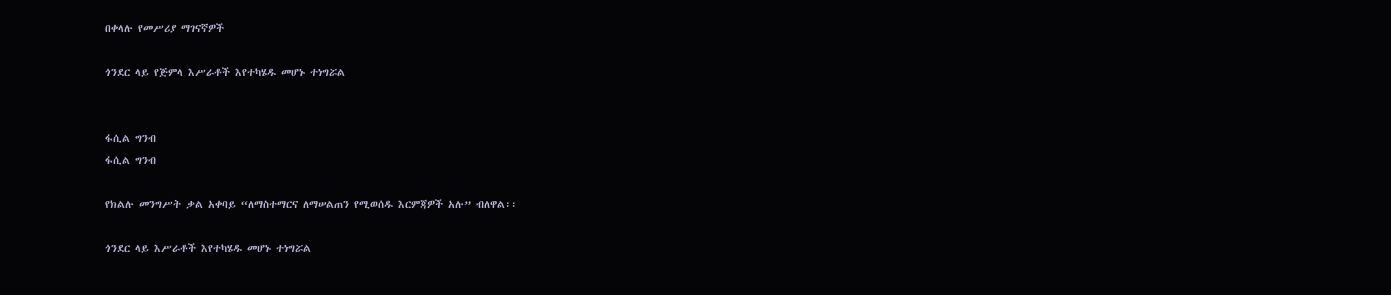በቀላሉ የመሥሪያ ማገናኛዎች

ጎንደር ላይ የጅምላ እሥራቶች እየተካሄዱ መሆኑ ተነግሯል


ፋሲል ግንብ
ፋሲል ግንብ

የክልሉ መንግሥት ቃል አቀባይ “ለማስተማርና ለማሠልጠን የሚወሰዱ እርምጃዎች አሉ” ብለዋል፡፡

ጎንደር ላይ እሥራቶች እየተካሄዱ መሆኑ ተነግሯል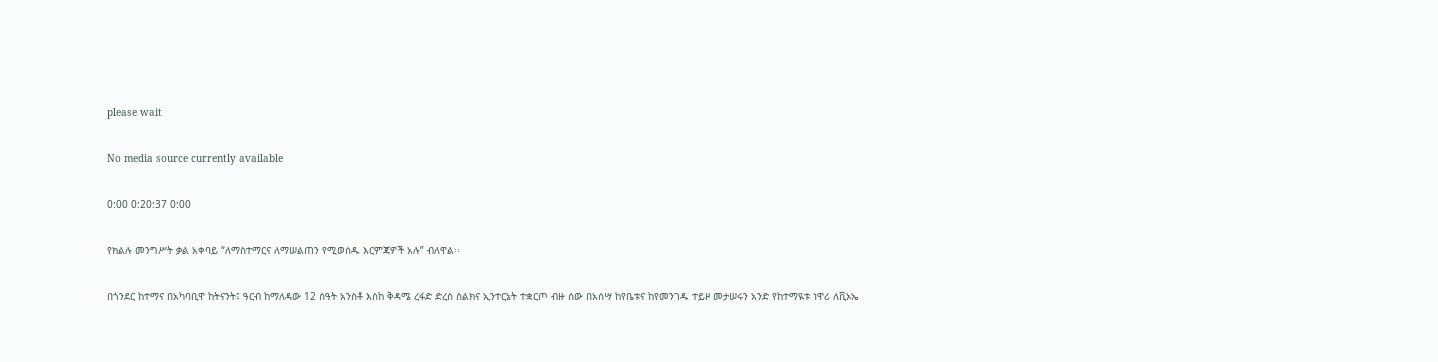please wait

No media source currently available

0:00 0:20:37 0:00

የክልሉ መንግሥት ቃል አቀባይ “ለማስተማርና ለማሠልጠን የሚወሰዱ እርምጃዎች አሉ” ብለዋል፡፡

በጎንደር ከተማና በአካባቢዋ ከትናንት፤ ዓርብ ከማለዳው 12 ሰዓት አንስቶ እስከ ቅዳሜ ረፋድ ድረስ ስልክና ኢንተርኔት ተቋርጦ ብዙ ሰው በአሰሣ ከየቤቱና ከየመንገዱ ተይዞ መታሠሩን አንድ የከተማዪቱ ነዋሪ ለቪኦኤ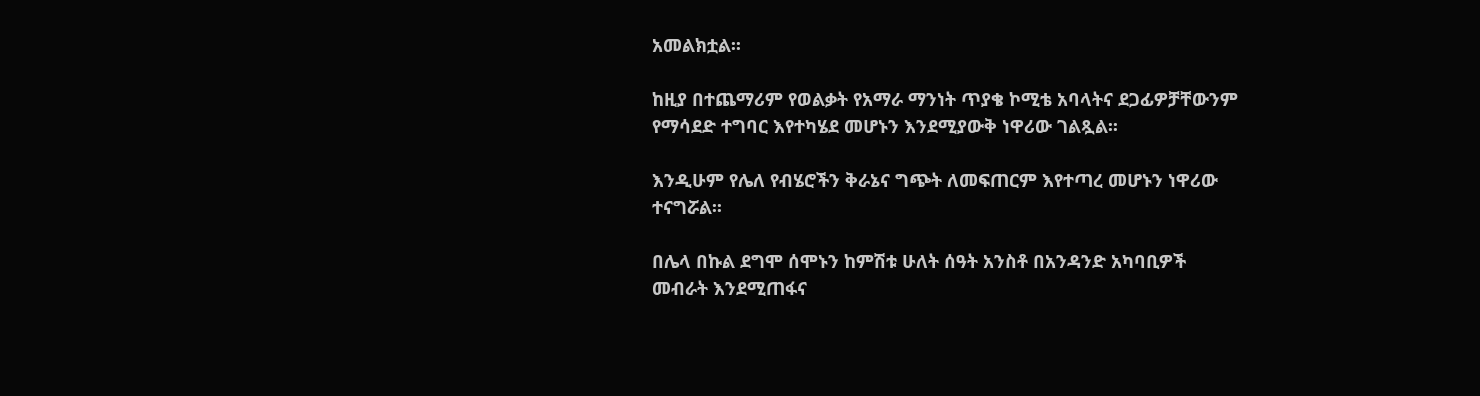አመልክቷል፡፡

ከዚያ በተጨማሪም የወልቃት የአማራ ማንነት ጥያቄ ኮሚቴ አባላትና ደጋፊዎቻቸውንም የማሳደድ ተግባር እየተካሄደ መሆኑን እንደሚያውቅ ነዋሪው ገልጿል፡፡

እንዲሁም የሌለ የብሄሮችን ቅራኔና ግጭት ለመፍጠርም እየተጣረ መሆኑን ነዋሪው ተናግሯል፡፡

በሌላ በኩል ደግሞ ሰሞኑን ከምሽቱ ሁለት ሰዓት አንስቶ በአንዳንድ አካባቢዎች መብራት እንደሚጠፋና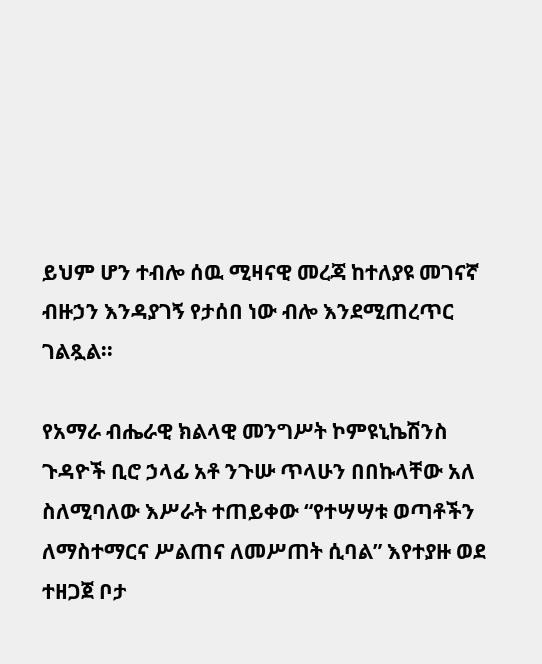ይህም ሆን ተብሎ ሰዉ ሚዛናዊ መረጃ ከተለያዩ መገናኛ ብዙኃን እንዳያገኝ የታሰበ ነው ብሎ እንደሚጠረጥር ገልጿል፡፡

የአማራ ብሔራዊ ክልላዊ መንግሥት ኮምዩኒኬሽንስ ጉዳዮች ቢሮ ኃላፊ አቶ ንጉሡ ጥላሁን በበኩላቸው አለ ስለሚባለው እሥራት ተጠይቀው “የተሣሣቱ ወጣቶችን ለማስተማርና ሥልጠና ለመሥጠት ሲባል” እየተያዙ ወደ ተዘጋጀ ቦታ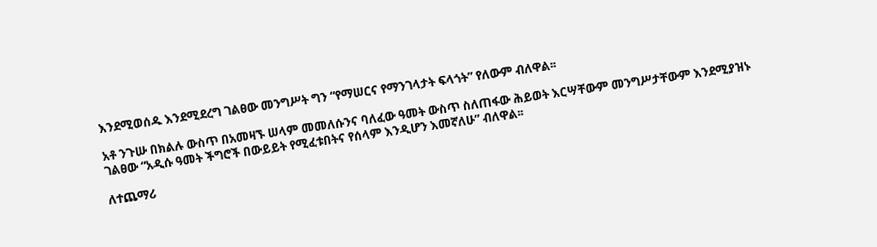እንደሚወሰዱ እንደሚደረግ ገልፀው መንግሥት ግን “የማሠርና የማንገላታት ፍላጎት” የለውም ብለዋል፡፡

አቶ ንጉሡ በክልሉ ውስጥ በአመዛኙ ሠላም መመለሱንና ባለፈው ዓመት ውስጥ ስለጠፋው ሕይወት እርሣቸውም መንግሥታቸውም እንደሚያዝኑ ገልፀው “አዲሱ ዓመት ችግሮች በውይይት የሚፈቱበትና የሰላም እንዲሆን እመኛለሁ” ብለዋል፡፡

ለተጨማሪ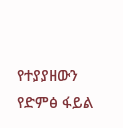የተያያዘውን የድምፅ ፋይል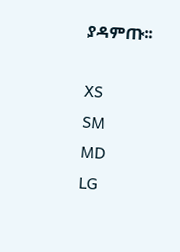ያዳምጡ፡፡

XS
SM
MD
LG